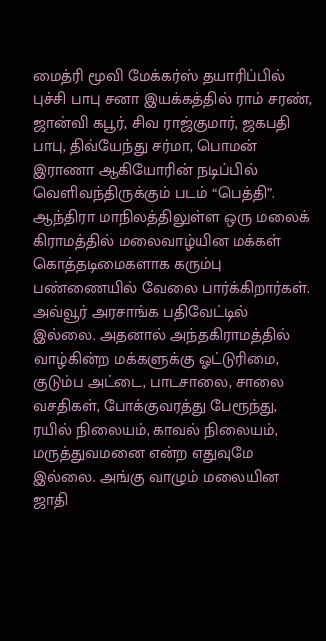மைத்ரி மூவி மேக்கர்ஸ் தயாரிப்பில் புச்சி பாபு சனா இயக்கத்தில் ராம் சரண், ஜான்வி கபூர், சிவ ராஜ்குமார், ஜகபதி பாபு, திவ்யேந்து சர்மா, பொமன் இராணா ஆகியோரின் நடிப்பில் வெளிவந்திருக்கும் படம் “பெத்தி”. ஆந்திரா மாநிலத்திலுள்ள ஒரு மலைக் கிராமத்தில் மலைவாழ்யின மக்கள் கொத்தடிமைகளாக கரும்பு பண்ணையில் வேலை பார்க்கிறார்கள். அவ்வூர் அரசாங்க பதிவேட்டில் இல்லை. அதனால் அந்தகிராமத்தில் வாழ்கின்ற மக்களுக்கு ஓட்டுரிமை, குடும்ப அட்டை, பாடசாலை, சாலை வசதிகள், போக்குவரத்து பேரூந்து, ரயில் நிலையம், காவல் நிலையம், மருத்துவமனை என்ற எதுவுமே இல்லை. அங்கு வாழும் மலையின ஜாதி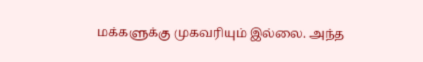மக்களுக்கு முகவரியும் இல்லை. அந்த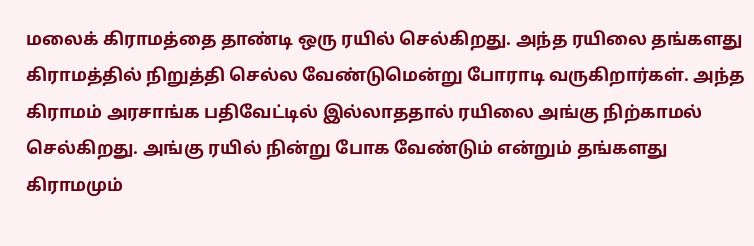மலைக் கிராமத்தை தாண்டி ஒரு ரயில் செல்கிறது. அந்த ரயிலை தங்களது கிராமத்தில் நிறுத்தி செல்ல வேண்டுமென்று போராடி வருகிறார்கள். அந்த கிராமம் அரசாங்க பதிவேட்டில் இல்லாததால் ரயிலை அங்கு நிற்காமல் செல்கிறது. அங்கு ரயில் நின்று போக வேண்டும் என்றும் தங்களது கிராமமும்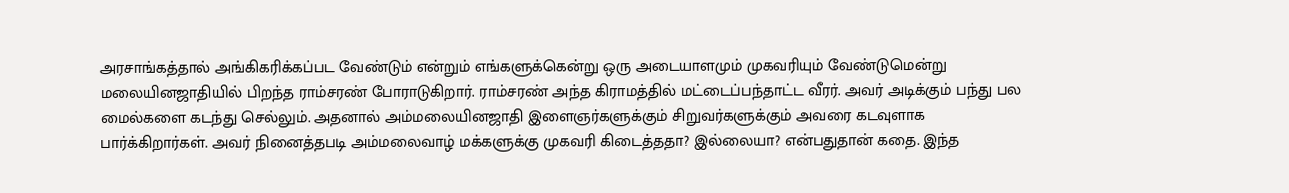அரசாங்கத்தால் அங்கிகரிக்கப்பட வேண்டும் என்றும் எங்களுக்கென்று ஒரு அடையாளமும் முகவரியும் வேண்டுமென்று மலையினஜாதியில் பிறந்த ராம்சரண் போராடுகிறார். ராம்சரண் அந்த கிராமத்தில் மட்டைப்பந்தாட்ட வீரர். அவர் அடிக்கும் பந்து பல மைல்களை கடந்து செல்லும். அதனால் அம்மலையினஜாதி இளைஞர்களுக்கும் சிறுவர்களுக்கும் அவரை கடவுளாக பார்க்கிறார்கள். அவர் நினைத்தபடி அம்மலைவாழ் மக்களுக்கு முகவரி கிடைத்ததா? இல்லையா? என்பதுதான் கதை. இந்த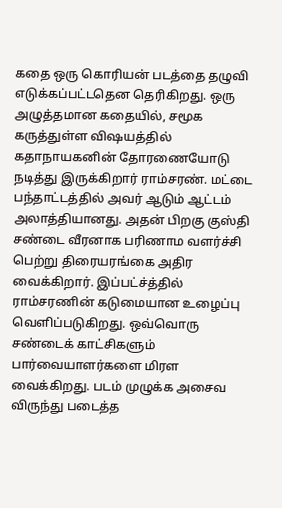கதை ஒரு கொரியன் படத்தை தழுவி எடுக்கப்பட்டதென தெரிகிறது. ஒரு அழுத்தமான கதையில், சமூக கருத்துள்ள விஷயத்தில் கதாநாயகனின் தோரணையோடு நடித்து இருக்கிறார் ராம்சரண். மட்டை பந்தாட்டத்தில் அவர் ஆடும் ஆட்டம் அலாத்தியானது. அதன் பிறகு குஸ்தி சண்டை வீரனாக பரிணாம வளர்ச்சி பெற்று திரையரங்கை அதிர வைக்கிறார். இப்பட்ச்த்தில் ராம்சரணின் கடுமையான உழைப்பு வெளிப்படுகிறது. ஒவ்வொரு சண்டைக் காட்சிகளும் பார்வையாளர்களை மிரள வைக்கிறது. படம் முழுக்க அசைவ விருந்து படைத்த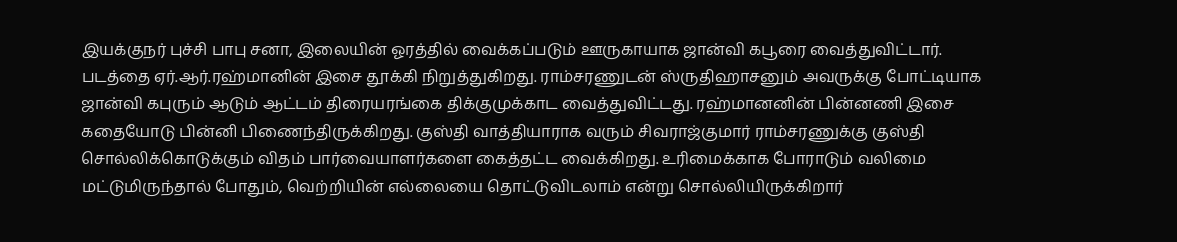இயக்குநர் புச்சி பாபு சனா, இலையின் ஓரத்தில் வைக்கப்படும் ஊருகாயாக ஜான்வி கபூரை வைத்துவிட்டார். படத்தை ஏர்.ஆர்.ரஹ்மானின் இசை தூக்கி நிறுத்துகிறது. ராம்சரணுடன் ஸ்ருதிஹாசனும் அவருக்கு போட்டியாக ஜான்வி கபுரும் ஆடும் ஆட்டம் திரையரங்கை திக்குமுக்காட வைத்துவிட்டது. ரஹ்மானனின் பின்னணி இசை கதையோடு பின்னி பிணைந்திருக்கிறது. குஸ்தி வாத்தியாராக வரும் சிவராஜ்குமார் ராம்சரணுக்கு குஸ்தி சொல்லிக்கொடுக்கும் விதம் பார்வையாளர்களை கைத்தட்ட வைக்கிறது. உரிமைக்காக போராடும் வலிமை மட்டுமிருந்தால் போதும், வெற்றியின் எல்லையை தொட்டுவிடலாம் என்று சொல்லியிருக்கிறார்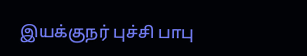இயக்குநர் புச்சி பாபு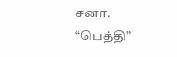சனா.
“பெத்தி”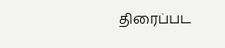திரைப்பட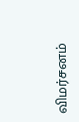விமர்சனம்